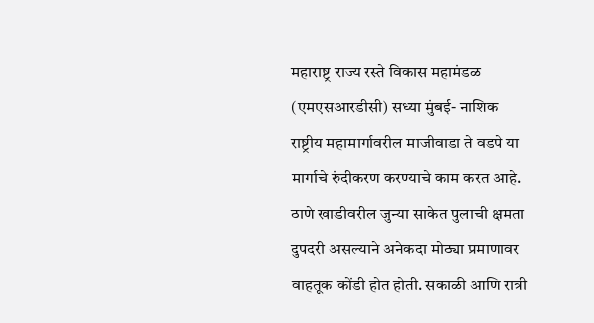महाराष्ट्र राज्य रस्ते विकास महामंडळ (एमएसआरडीसी) सध्या मुंबई- नाशिक राष्ट्रीय महामार्गावरील माजीवाडा ते वडपे या मार्गाचे रुंदीकरण करण्याचे काम करत आहे. ठाणे खाडीवरील जुन्या साकेत पुलाची क्षमता दुपदरी असल्याने अनेकदा मोठ्या प्रमाणावर वाहतूक कोंडी होत होती. सकाळी आणि रात्री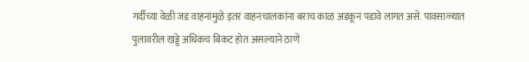गर्दीच्या वेळी जड वाहनांमुळे इतर वाहनचालकांना बराच काळ अडकून पडावे लागत असे. पावसाळ्यात पुलावरील खड्डे अधिकच बिकट होत असल्याने ठाणे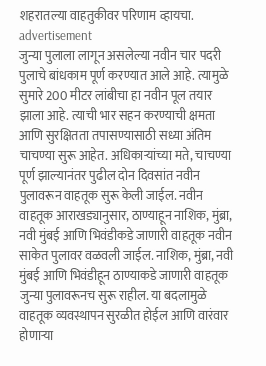शहरातल्या वाहतुकीवर परिणाम व्हायचा.
advertisement
जुन्या पुलाला लागून असलेल्या नवीन चार पदरी पुलाचे बांधकाम पूर्ण करण्यात आले आहे. त्यामुळे सुमारे 200 मीटर लांबीचा हा नवीन पूल तयार झाला आहे. त्याची भार सहन करण्याची क्षमता आणि सुरक्षितता तपासण्यासाठी सध्या अंतिम चाचण्या सुरू आहेत. अधिकाऱ्यांच्या मते, चाचण्या पूर्ण झाल्यानंतर पुढील दोन दिवसांत नवीन पुलावरून वाहतूक सुरू केली जाईल. नवीन वाहतूक आराखड्यानुसार, ठाण्याहून नाशिक, मुंब्रा, नवी मुंबई आणि भिवंडीकडे जाणारी वाहतूक नवीन साकेत पुलावर वळवली जाईल. नाशिक, मुंब्रा, नवी मुंबई आणि भिवंडीहून ठाण्याकडे जाणारी वाहतूक जुन्या पुलावरूनच सुरू राहील. या बदलामुळे वाहतूक व्यवस्थापन सुरळीत होईल आणि वारंवार होणाऱ्या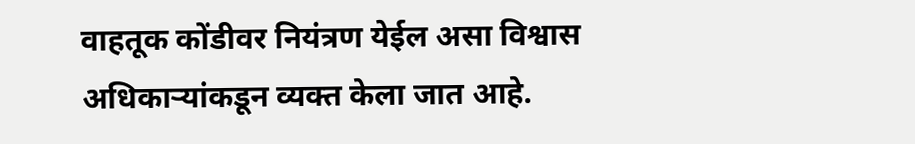वाहतूक कोंडीवर नियंत्रण येईल असा विश्वास अधिकाऱ्यांकडून व्यक्त केला जात आहे.